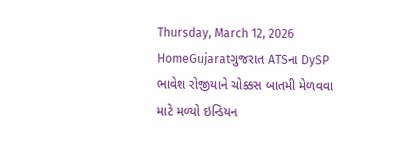Thursday, March 12, 2026
HomeGujaratગુજરાત ATSના DySP ભાવેશ રોજીયાને ચોક્કસ બાતમી મેળવવા માટે મળ્યો ઇન્ડિયન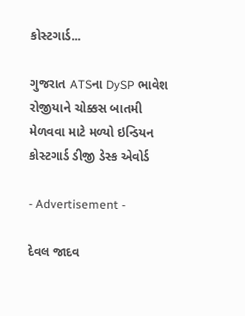કોસ્ટગાર્ડ...

ગુજરાત ATSના DySP ભાવેશ રોજીયાને ચોક્કસ બાતમી મેળવવા માટે મળ્યો ઇન્ડિયન કોસ્ટગાર્ડ ડીજી ડેસ્ક એવોર્ડ

- Advertisement -

દેવલ જાદવ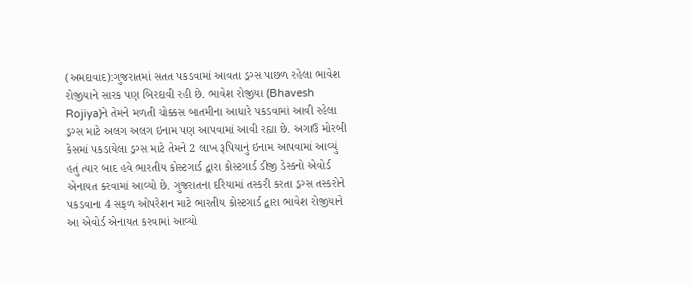(અમદાવાદ):ગુજરાતમાં સતત પકડવામાં આવતા ડ્રગ્સ પાછળ રહેલા ભાવેશ રોજીયાને સારક પણ બિરદાવી રહી છે. ભાવેશ રોજીયા (Bhavesh Rojiya)ને તેમને મળતી ચોક્કસ બાતમીના આધારે પકડવામાં આવી રહેલા ડ્રગ્સ માટે અલગ અલગ ઇનામ પણ આપવામાં આવી રહ્યા છે. અગાઉ મોરબી કેસમાં પકડાયેલા ડ્રગ્સ માટે તેમને 2 લાખ રૂપિયાનું ઇનામ આપવામાં આવ્યું હતું ત્યાર બાદ હવે ભારતીય કોસ્ટગાર્ડ દ્વારા કોસ્ટગાર્ડ ડીજી ડેસ્કનો એવોર્ડ એનાયત કરવામાં આવ્યો છે. ગુજરાતના દરિયામાં તસ્કરી કરતા ડ્રગ્સ તસ્કરોને પકડવાના 4 સફળ ઓપરેશન માટે ભારતીય કોસ્ટગાર્ડ દ્વારા ભાવેશ રોજીયાને આ એવોર્ડ એનાયત કરવામાં આવ્યો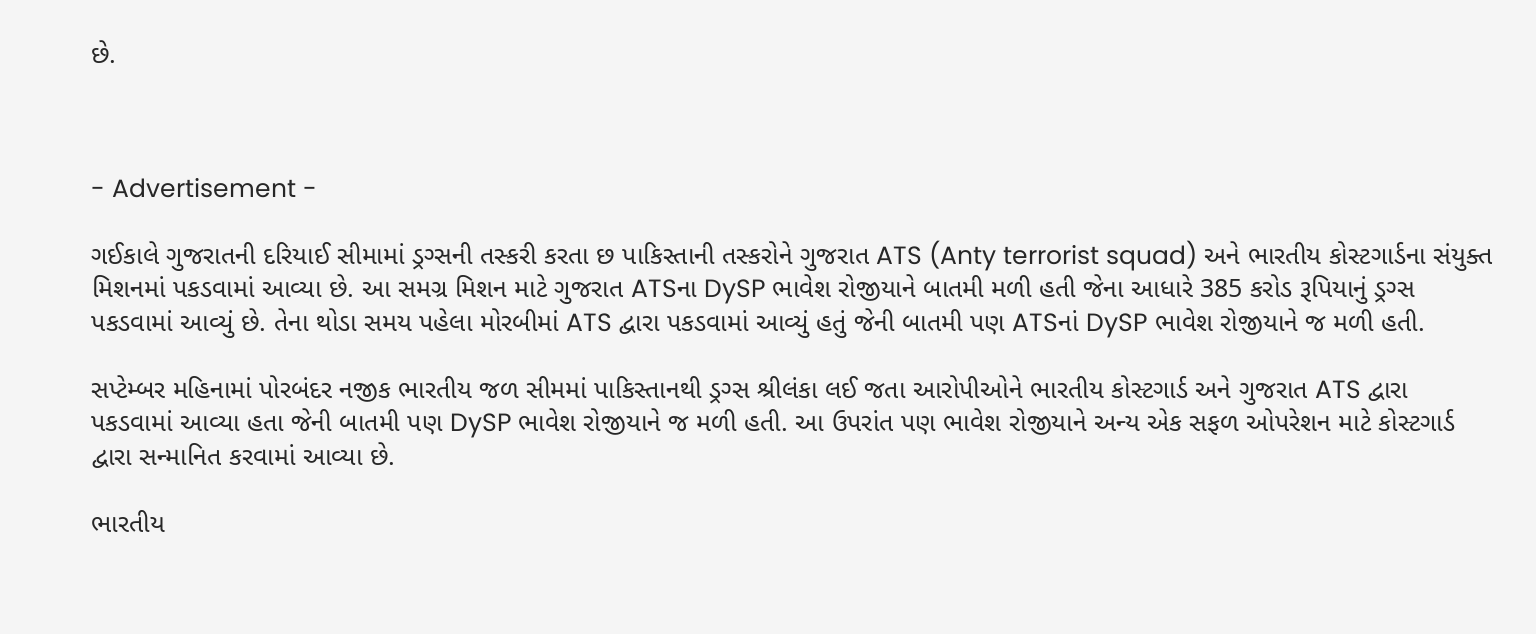છે.



- Advertisement -

ગઈકાલે ગુજરાતની દરિયાઈ સીમામાં ડ્રગ્સની તસ્કરી કરતા છ પાકિસ્તાની તસ્કરોને ગુજરાત ATS (Anty terrorist squad) અને ભારતીય કોસ્ટગાર્ડના સંયુક્ત મિશનમાં પકડવામાં આવ્યા છે. આ સમગ્ર મિશન માટે ગુજરાત ATSના DySP ભાવેશ રોજીયાને બાતમી મળી હતી જેના આધારે 385 કરોડ રૂપિયાનું ડ્રગ્સ પકડવામાં આવ્યું છે. તેના થોડા સમય પહેલા મોરબીમાં ATS દ્વારા પકડવામાં આવ્યું હતું જેની બાતમી પણ ATSનાં DySP ભાવેશ રોજીયાને જ મળી હતી.

સપ્ટેમ્બર મહિનામાં પોરબંદર નજીક ભારતીય જળ સીમમાં પાકિસ્તાનથી ડ્રગ્સ શ્રીલંકા લઈ જતા આરોપીઓને ભારતીય કોસ્ટગાર્ડ અને ગુજરાત ATS દ્વારા પકડવામાં આવ્યા હતા જેની બાતમી પણ DySP ભાવેશ રોજીયાને જ મળી હતી. આ ઉપરાંત પણ ભાવેશ રોજીયાને અન્ય એક સફળ ઓપરેશન માટે કોસ્ટગાર્ડ દ્વારા સન્માનિત કરવામાં આવ્યા છે.

ભારતીય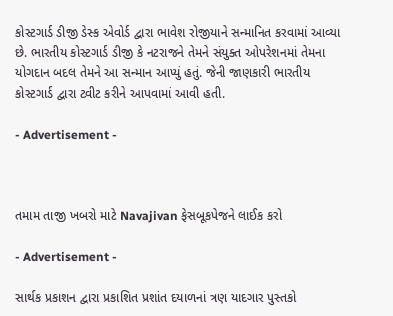કોસ્ટગાર્ડ ડીજી ડેસ્ક એવોર્ડ દ્વારા ભાવેશ રોજીયાને સન્માનિત કરવામાં આવ્યા છે. ભારતીય કોસ્ટગાર્ડ ડીજી કે નટરાજને તેમને સંયુક્ત ઓપરેશનમાં તેમના યોગદાન બદલ તેમને આ સન્માન આપ્યું હતું. જેની જાણકારી ભારતીય કોસ્ટગાર્ડ દ્વારા ટ્વીટ કરીને આપવામાં આવી હતી.

- Advertisement -



તમામ તાજી ખબરો માટે Navajivan ફેસબૂકપેજને લાઈક કરો

- Advertisement -

સાર્થક પ્રકાશન દ્વારા પ્રકાશિત પ્રશાંત દયાળનાં ત્રણ યાદગાર પુસ્તકો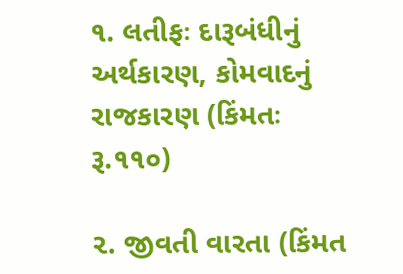૧. લતીફઃ દારૂબંધીનું અર્થકારણ, કોમવાદનું રાજકારણ (કિંમતઃ રૂ.૧૧૦)

૨. જીવતી વારતા (કિંમત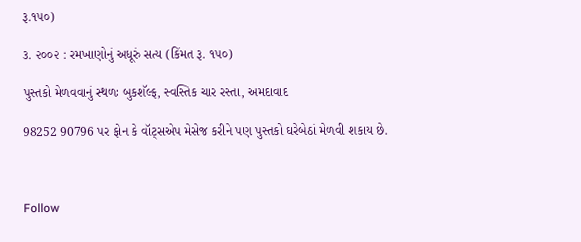રૂ.૧૫૦)

૩. ૨૦૦૨ : રમખાણોનું અધૂરું સત્ય (કિંમત રૂ. ૧૫૦)

પુસ્તકો મેળવવાનું સ્થળઃ બુકશૅલ્ફ, સ્વસ્તિક ચાર રસ્તા, અમદાવાદ

98252 90796 પર ફોન કે વૉટ્સએપ મેસેજ કરીને પણ પુસ્તકો ઘરેબેઠાં મેળવી શકાય છે.



Follow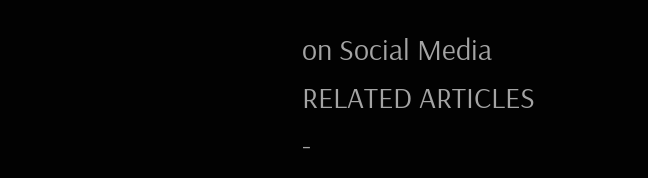on Social Media
RELATED ARTICLES
-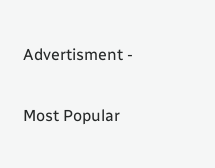Advertisment -

Most Popular